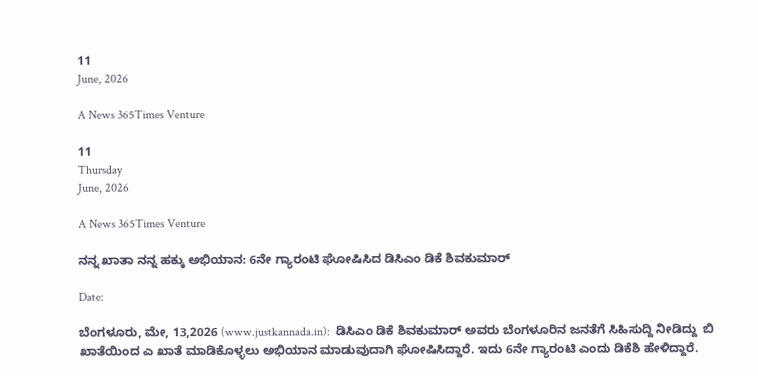11
June, 2026

A News 365Times Venture

11
Thursday
June, 2026

A News 365Times Venture

ನನ್ನ ಖಾತಾ ನನ್ನ ಹಕ್ಕು ಅಭಿಯಾನ: 6ನೇ ಗ್ಯಾರಂಟಿ ಘೋಷಿಸಿದ ಡಿಸಿಎಂ ಡಿಕೆ ಶಿವಕುಮಾರ್

Date:

ಬೆಂಗಳೂರು, ಮೇ, 13,2026 (www.justkannada.in):  ಡಿಸಿಎಂ ಡಿಕೆ ಶಿವಕುಮಾರ್ ಅವರು ಬೆಂಗಳೂರಿನ ಜನತೆಗೆ ಸಿಹಿಸುದ್ದಿ ನೀಡಿದ್ದು  ಬಿ ಖಾತೆಯಿಂದ ಎ ಖಾತೆ ಮಾಡಿಕೊಳ್ಳಲು ಅಭಿಯಾನ ಮಾಡುವುದಾಗಿ ಘೋಷಿಸಿದ್ದಾರೆ. ಇದು 6ನೇ ಗ್ಯಾರಂಟಿ ಎಂದು ಡಿಕೆಶಿ ಹೇಳಿದ್ದಾರೆ.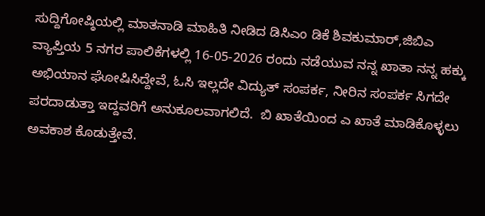ಸುದ್ದಿಗೋಷ್ಠಿಯಲ್ಲಿ ಮಾತನಾಡಿ ಮಾಹಿತಿ ನೀಡಿದ ಡಿಸಿಎಂ ಡಿಕೆ ಶಿವಕುಮಾರ್,ಜಿಬಿಎ ವ್ಯಾಪ್ತಿಯ 5 ನಗರ ಪಾಲಿಕೆಗಳಲ್ಲಿ 16-05-2026 ರಂದು ನಡೆಯುವ ನನ್ನ ಖಾತಾ ನನ್ನ ಹಕ್ಕು ಅಭಿಯಾನ ಘೋಷಿಸಿದ್ದೇವೆ, ಓಸಿ ಇಲ್ಲದೇ ವಿದ್ಯುತ್ ಸಂಪರ್ಕ, ನೀರಿನ ಸಂಪರ್ಕ ಸಿಗದೇ ಪರದಾಡುತ್ತಾ ಇದ್ದವರಿಗೆ ಅನುಕೂಲವಾಗಲಿದೆ.  ಬಿ ಖಾತೆಯಿಂದ ಎ ಖಾತೆ ಮಾಡಿಕೊಳ್ಳಲು ಅವಕಾಶ ಕೊಡುತ್ತೇವೆ.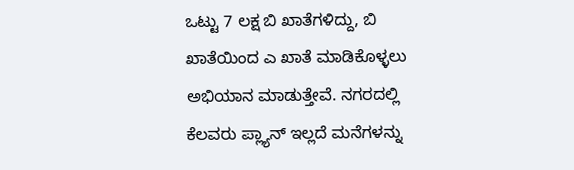ಒಟ್ಟು 7 ಲಕ್ಷ ಬಿ ಖಾತೆಗಳಿದ್ದು, ಬಿ ಖಾತೆಯಿಂದ ಎ ಖಾತೆ ಮಾಡಿಕೊಳ್ಳಲು ಅಭಿಯಾನ ಮಾಡುತ್ತೇವೆ. ನಗರದಲ್ಲಿ ಕೆಲವರು ಪ್ಲ್ಯಾನ್ ಇಲ್ಲದೆ ಮನೆಗಳನ್ನು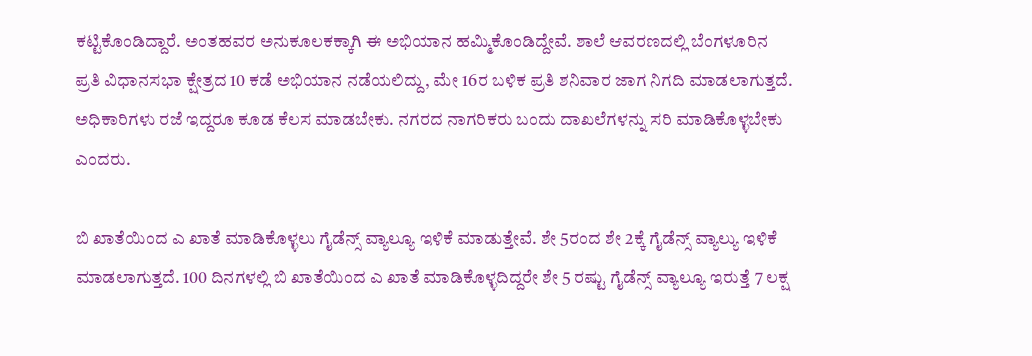ಕಟ್ಟಿಕೊಂಡಿದ್ದಾರೆ. ಅಂತಹವರ ಅನುಕೂಲಕಕ್ಕಾಗಿ ಈ ಅಭಿಯಾನ ಹಮ್ಮಿಕೊಂಡಿದ್ದೇವೆ. ಶಾಲೆ ಆವರಣದಲ್ಲಿ ಬೆಂಗಳೂರಿನ ಪ್ರತಿ ವಿಧಾನಸಭಾ ಕ್ಷೇತ್ರದ 10 ಕಡೆ ಅಭಿಯಾನ ನಡೆಯಲಿದ್ದು, ಮೇ 16ರ ಬಳಿಕ ಪ್ರತಿ ಶನಿವಾರ ಜಾಗ ನಿಗದಿ ಮಾಡಲಾಗುತ್ತದೆ. ಅಧಿಕಾರಿಗಳು ರಜೆ ಇದ್ದರೂ ಕೂಡ ಕೆಲಸ ಮಾಡಬೇಕು. ನಗರದ ನಾಗರಿಕರು ಬಂದು ದಾಖಲೆಗಳನ್ನು ಸರಿ ಮಾಡಿಕೊಳ್ಳಬೇಕು ಎಂದರು.

ಬಿ ಖಾತೆಯಿಂದ ಎ ಖಾತೆ ಮಾಡಿಕೊಳ್ಳಲು ಗೈಡೆನ್ಸ್ ವ್ಯಾಲ್ಯೂ ಇಳಿಕೆ ಮಾಡುತ್ತೇವೆ. ಶೇ 5ರಂದ ಶೇ 2ಕ್ಕೆ ಗೈಡೆನ್ಸ್ ವ್ಯಾಲ್ಯು ಇಳಿಕೆ ಮಾಡಲಾಗುತ್ತದೆ. 100 ದಿನಗಳಲ್ಲಿ ಬಿ ಖಾತೆಯಿಂದ ಎ ಖಾತೆ ಮಾಡಿಕೊಳ್ಳದಿದ್ದರೇ ಶೇ 5 ರಷ್ಟು ಗೈಡೆನ್ಸ್ ವ್ಯಾಲ್ಯೂ ಇರುತ್ತೆ 7 ಲಕ್ಷ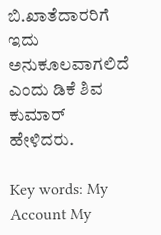ಬಿ.ಖಾತೆದಾರರಿಗೆ ಇದು ಅನುಕೂಲವಾಗಲಿದೆ ಎಂದು ಡಿಕೆ ಶಿವ ಕುಮಾರ್ ಹೇಳಿದರು.

Key words: My Account My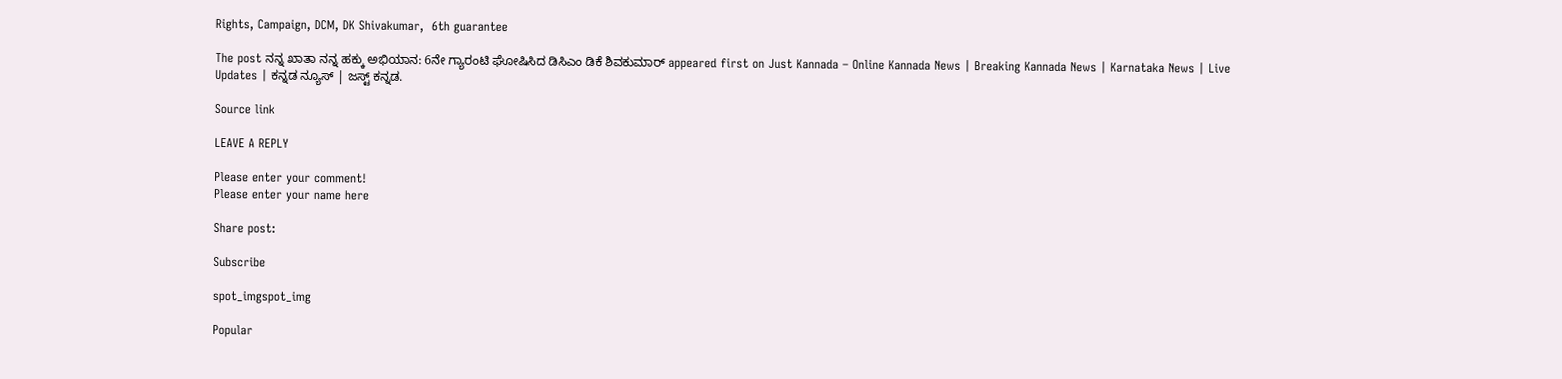Rights, Campaign, DCM, DK Shivakumar,  6th guarantee

The post ನನ್ನ ಖಾತಾ ನನ್ನ ಹಕ್ಕು ಅಭಿಯಾನ: 6ನೇ ಗ್ಯಾರಂಟಿ ಘೋಷಿಸಿದ ಡಿಸಿಎಂ ಡಿಕೆ ಶಿವಕುಮಾರ್ appeared first on Just Kannada – Online Kannada News | Breaking Kannada News | Karnataka News | Live Updates | ಕನ್ನಡ ನ್ಯೂಸ್ | ಜಸ್ಟ್ ಕನ್ನಡ.

Source link

LEAVE A REPLY

Please enter your comment!
Please enter your name here

Share post:

Subscribe

spot_imgspot_img

Popular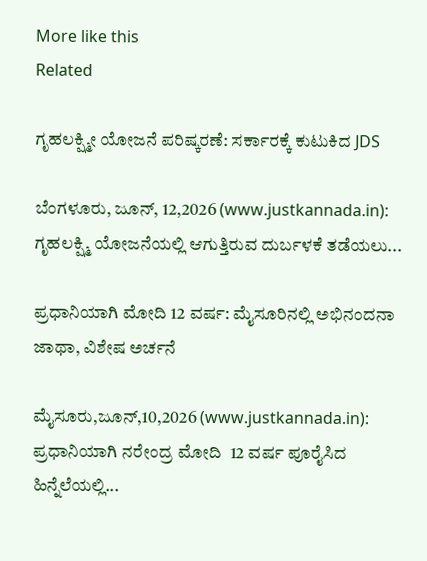More like this
Related

ಗೃಹಲಕ್ಷ್ಮೀ ಯೋಜನೆ ಪರಿಷ್ಕರಣೆ: ಸರ್ಕಾರಕ್ಕೆ ಕುಟುಕಿದ JDS

ಬೆಂಗಳೂರು, ಜೂನ್, 12,2026 (www.justkannada.in): ಗೃಹಲಕ್ಷ್ಮಿ ಯೋಜನೆಯಲ್ಲಿ ಆಗುತ್ತಿರುವ ದುರ್ಬಳಕೆ ತಡೆಯಲು...

ಪ್ರಧಾನಿಯಾಗಿ ಮೋದಿ 12 ವರ್ಷ: ಮೈಸೂರಿನಲ್ಲಿ ಅಭಿನಂದನಾ ಜಾಥಾ, ವಿಶೇಷ ಅರ್ಚನೆ

ಮೈಸೂರು,ಜೂನ್,10,2026 (www.justkannada.in): ಪ್ರಧಾನಿಯಾಗಿ ನರೇಂದ್ರ ಮೋದಿ  12 ವರ್ಷ ಪೂರೈಸಿದ ಹಿನ್ನೆಲೆಯಲ್ಲಿ...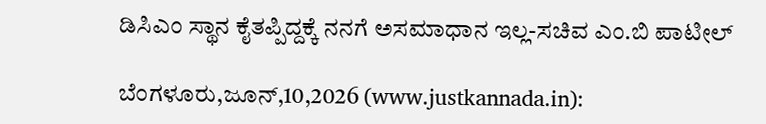ಡಿಸಿಎಂ ಸ್ಥಾನ ಕೈತಪ್ಪಿದ್ದಕ್ಕೆ ನನಗೆ ಅಸಮಾಧಾನ ಇಲ್ಲ-ಸಚಿವ ಎಂ.ಬಿ ಪಾಟೀಲ್

ಬೆಂಗಳೂರು,ಜೂನ್,10,2026 (www.justkannada.in):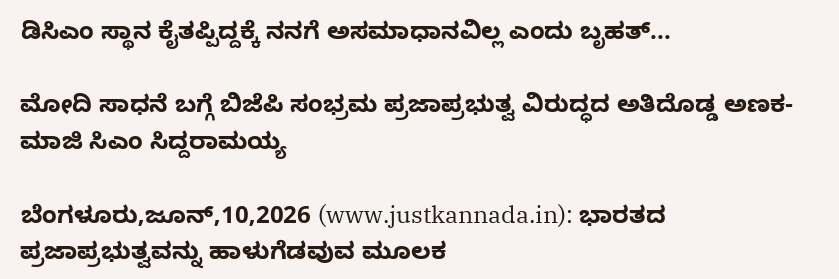ಡಿಸಿಎಂ ಸ್ಥಾನ ಕೈತಪ್ಪಿದ್ದಕ್ಕೆ ನನಗೆ ಅಸಮಾಧಾನವಿಲ್ಲ ಎಂದು ಬೃಹತ್...

ಮೋದಿ ಸಾಧನೆ ಬಗ್ಗೆ ಬಿಜೆಪಿ ಸಂಭ್ರಮ ಪ್ರಜಾಪ್ರಭುತ್ವ ವಿರುದ್ಧದ ಅತಿದೊಡ್ಡ ಅಣಕ-ಮಾಜಿ ಸಿಎಂ ಸಿದ್ದರಾಮಯ್ಯ

ಬೆಂಗಳೂರು,ಜೂನ್,10,2026 (www.justkannada.in): ಭಾರತದ ಪ್ರಜಾಪ್ರಭುತ್ವವನ್ನು ಹಾಳುಗೆಡವುವ ಮೂಲಕ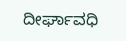ದೀರ್ಘಾವಧಿ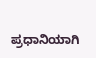ಪ್ರಧಾನಿಯಾಗಿ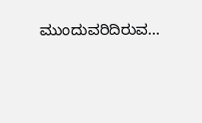ಮುಂದುವರಿದಿರುವ...